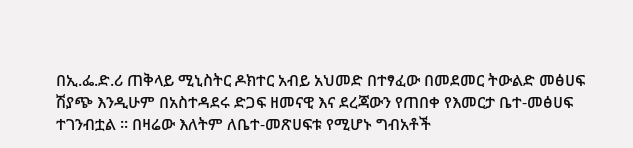በኢ.ፌ.ድ.ሪ ጠቅላይ ሚኒስትር ዶክተር አብይ አህመድ በተፃፈው በመደመር ትውልድ መፅሀፍ ሽያጭ እንዲሁም በአስተዳደሩ ድጋፍ ዘመናዊ እና ደረጃውን የጠበቀ የእመርታ ቤተ-መፅሀፍ ተገንብቷል ። በዛሬው እለትም ለቤተ-መጽሀፍቱ የሚሆኑ ግብአቶች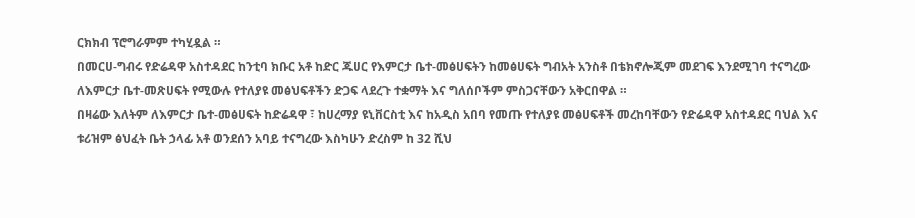ርክክብ ፕሮግራምም ተካሂዷል ።
በመርሀ-ግብሩ የድሬዳዋ አስተዳደር ከንቲባ ክቡር አቶ ከድር ጁሀር የእምርታ ቤተ-መፅሀፍትን ከመፅሀፍት ግብአት አንስቶ በቴክኖሎጂም መደገፍ እንደሚገባ ተናግረው ለእምርታ ቤተ-መጽሀፍት የሚውሉ የተለያዩ መፅህፍቶችን ድጋፍ ላደረጉ ተቋማት እና ግለሰቦችም ምስጋናቸውን አቅርበዋል ።
በዛሬው እለትም ለእምርታ ቤተ-መፅሀፍት ከድሬዳዋ ፣ ከሀረማያ ዩኒቨርስቲ እና ከአዲስ አበባ የመጡ የተለያዩ መፅሀፍቶች መረከባቸውን የድሬዳዋ አስተዳደር ባህል እና ቱሪዝም ፅህፈት ቤት ኃላፊ አቶ ወንደሰን አባይ ተናግረው እስካሁን ድረስም ከ 32 ሺህ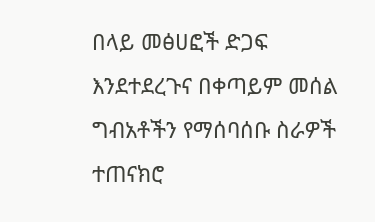በላይ መፅሀፎች ድጋፍ እንደተደረጉና በቀጣይም መሰል ግብአቶችን የማሰባሰቡ ስራዎች ተጠናክሮ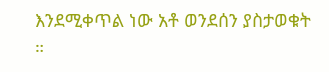እንደሚቀጥል ነው አቶ ወንደሰን ያስታወቁት ።